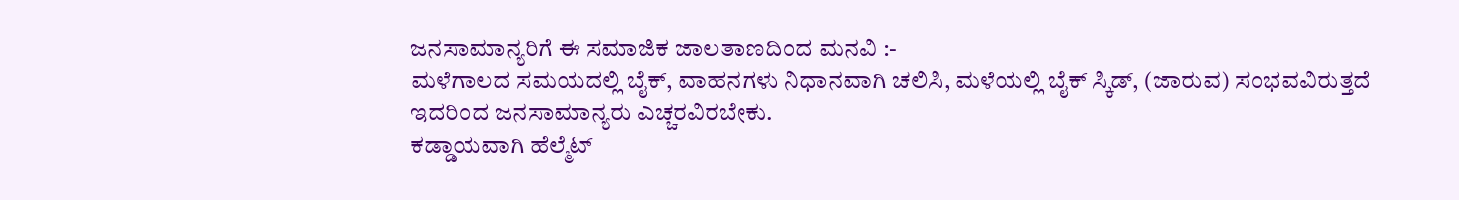ಜನಸಾಮಾನ್ಯರಿಗೆ ಈ ಸಮಾಜಿಕ ಜಾಲತಾಣದಿಂದ ಮನವಿ :-
ಮಳೆಗಾಲದ ಸಮಯದಲ್ಲಿ ಬೈಕ್, ವಾಹನಗಳು ನಿಧಾನವಾಗಿ ಚಲಿಸಿ, ಮಳೆಯಲ್ಲಿ ಬೈಕ್ ಸ್ಕಿಡ್, (ಜಾರುವ) ಸಂಭವವಿರುತ್ತದೆ ಇದರಿಂದ ಜನಸಾಮಾನ್ಯರು ಎಚ್ಚರವಿರಬೇಕು.
ಕಡ್ಡಾಯವಾಗಿ ಹೆಲ್ಮೆಟ್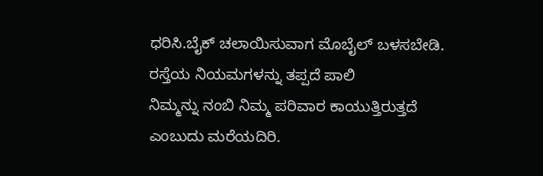ಧರಿಸಿ.ಬೈಕ್ ಚಲಾಯಿಸುವಾಗ ಮೊಬೈಲ್ ಬಳಸಬೇಡಿ.
ರಸ್ತೆಯ ನಿಯಮಗಳನ್ನು ತಪ್ಪದೆ ಪಾಲಿ
ನಿಮ್ಮನ್ನು ನಂಬಿ ನಿಮ್ಮ ಪರಿವಾರ ಕಾಯುತ್ತಿರುತ್ತದೆ ಎಂಬುದು ಮರೆಯದಿರಿ.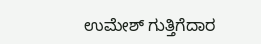ಉಮೇಶ್ ಗುತ್ತಿಗೆದಾರ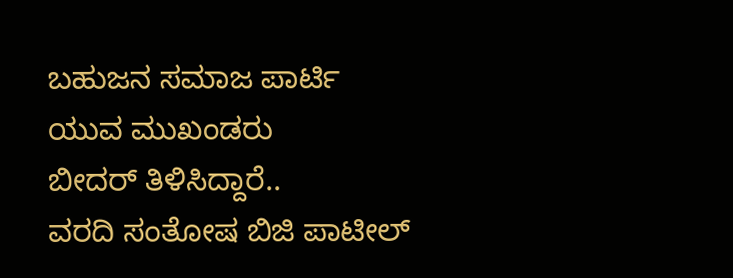ಬಹುಜನ ಸಮಾಜ ಪಾರ್ಟಿ
ಯುವ ಮುಖಂಡರು
ಬೀದರ್ ತಿಳಿಸಿದ್ದಾರೆ..
ವರದಿ ಸಂತೋಷ ಬಿಜಿ ಪಾಟೀಲ್